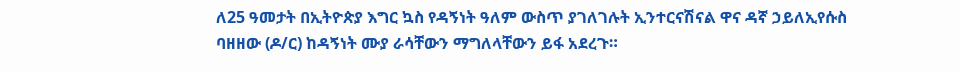ለ25 ዓመታት በኢትዮጵያ እግር ኳስ የዳኝነት ዓለም ውስጥ ያገለገሉት ኢንተርናሽናል ዋና ዳኛ ኃይለኢየሱስ ባዘዘው (ዶ/ር) ከዳኝነት ሙያ ራሳቸውን ማግለላቸውን ይፋ አደረጉ።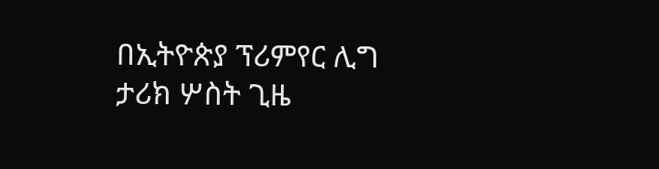በኢትዮጵያ ፕሪምየር ሊግ ታሪክ ሦስት ጊዜ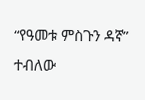“የዓመቱ ምስጉን ዳኛ” ተብለው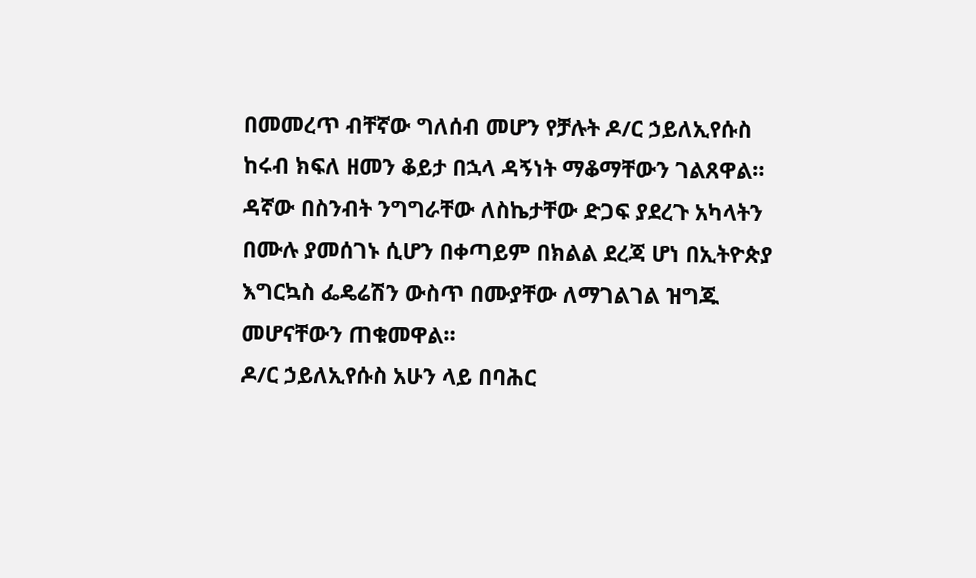በመመረጥ ብቸኛው ግለሰብ መሆን የቻሉት ዶ/ር ኃይለኢየሱስ ከሩብ ክፍለ ዘመን ቆይታ በኋላ ዳኝነት ማቆማቸውን ገልጸዋል። ዳኛው በስንብት ንግግራቸው ለስኬታቸው ድጋፍ ያደረጉ አካላትን በሙሉ ያመሰገኑ ሲሆን በቀጣይም በክልል ደረጃ ሆነ በኢትዮጵያ እግርኳስ ፌዴሬሽን ውስጥ በሙያቸው ለማገልገል ዝግጁ መሆናቸውን ጠቁመዋል።
ዶ/ር ኃይለኢየሱስ አሁን ላይ በባሕር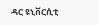ዳር ዩኒቨርሲቲ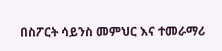በስፖርት ሳይንስ መምህር እና ተመራማሪ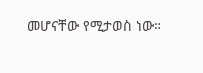መሆናቸው የሚታወስ ነው።